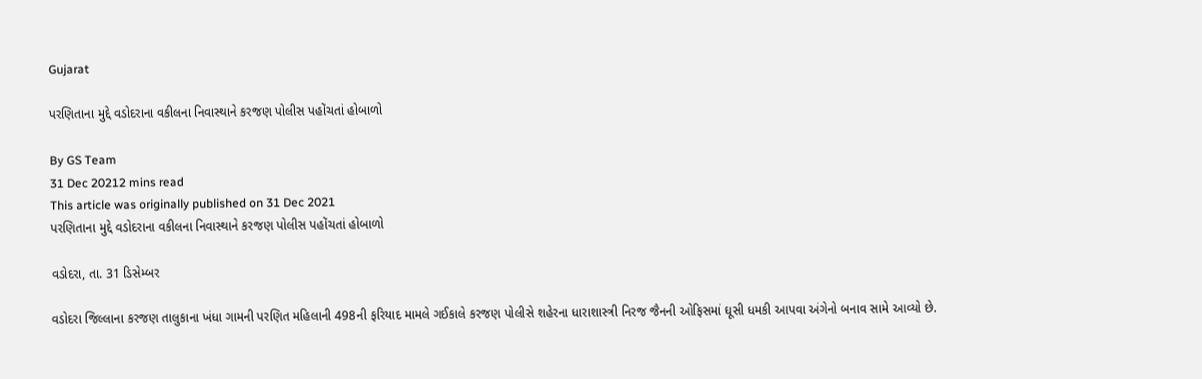Gujarat

પરણિતાના મુદ્દે વડોદરાના વકીલના નિવાસ્થાને કરજણ પોલીસ પહોંચતાં હોબાળો

By GS Team
31 Dec 20212 mins read
This article was originally published on 31 Dec 2021
પરણિતાના મુદ્દે વડોદરાના વકીલના નિવાસ્થાને કરજણ પોલીસ પહોંચતાં હોબાળો

વડોદરા, તા. 31 ડિસેમ્બર

વડોદરા જિલ્લાના કરજણ તાલુકાના ખંધા ગામની પરણિત મહિલાની 498ની ફરિયાદ મામલે ગઈકાલે કરજણ પોલીસે શહેરના ધારાશાસ્ત્રી નિરજ જૈનની ઓફિસમાં ઘૂસી ધમકી આપવા અંગેનો બનાવ સામે આવ્યો છે.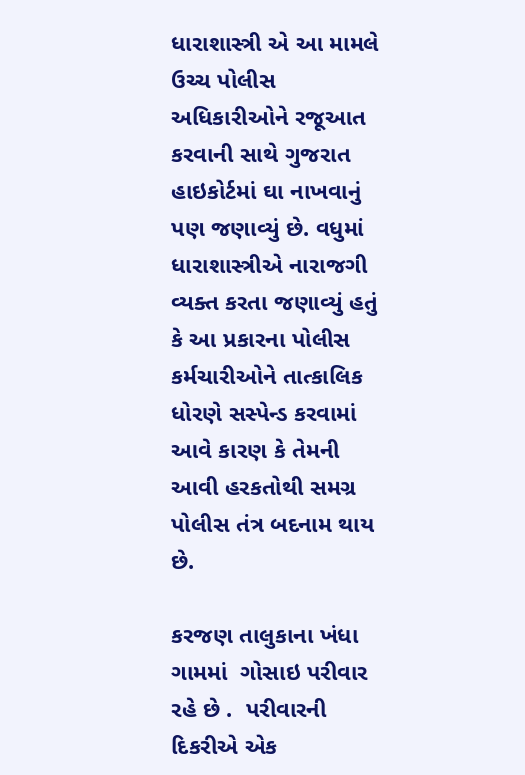ધારાશાસ્ત્રી એ આ મામલે ઉચ્ચ પોલીસ અધિકારીઓને રજૂઆત કરવાની સાથે ગુજરાત હાઇકોર્ટમાં ઘા નાખવાનું પણ જણાવ્યું છે. વધુમાં ધારાશાસ્ત્રીએ નારાજગી વ્યક્ત કરતા જણાવ્યું હતું કે આ પ્રકારના પોલીસ કર્મચારીઓને તાત્કાલિક ધોરણે સસ્પેન્ડ કરવામાં આવે કારણ કે તેમની આવી હરકતોથી સમગ્ર પોલીસ તંત્ર બદનામ થાય છે.

કરજણ તાલુકાના ખંધા ગામમાં  ગોસાઇ પરીવાર રહે છે .  પરીવારની દિકરીએ એક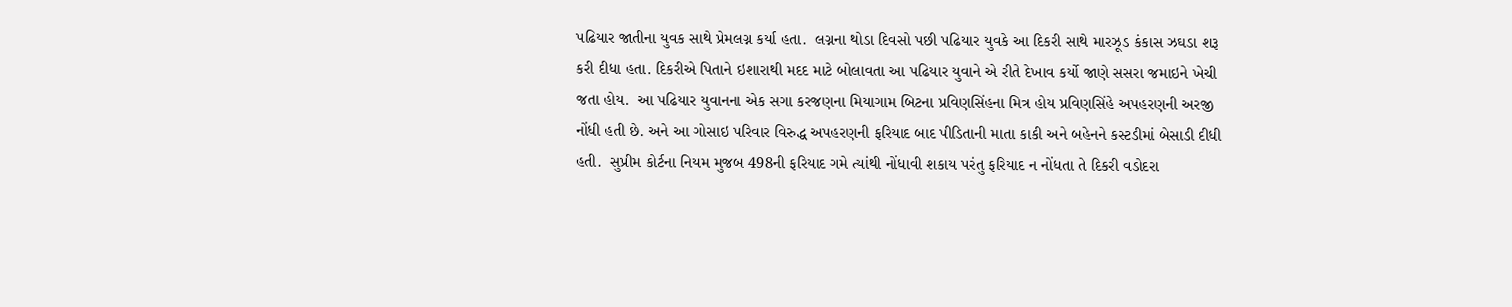પઢિયાર જાતીના યુવક સાથે પ્રેમલગ્ન કર્યા હતા.  લગ્નના થોડા દિવસો પછી પઢિયાર યુવકે આ દિકરી સાથે મારઝૂડ કંકાસ ઝઘડા શરૂ કરી દીધા હતા. દિકરીએ પિતાને ઇશારાથી મદદ માટે બોલાવતા આ પઢિયાર યુવાને એ રીતે દેખાવ કર્યો જાણે સસરા જમાઇને ખેચી જતા હોય.  આ પઢિયાર યુવાનના એક સગા કરજણના મિયાગામ બિટના પ્રવિણસિંહના મિત્ર હોય પ્રવિણસિંહે અપહરણની અરજી નોંધી હતી છે. અને આ ગોસાઇ પરિવાર વિરુદ્ધ અપહરણની ફરિયાદ બાદ પીડિતાની માતા કાકી અને બહેનને કસ્ટડીમાં બેસાડી દીધી હતી.  સુપ્રીમ કોર્ટના નિયમ મુજબ 498ની ફરિયાદ ગમે ત્યાંથી નોંધાવી શકાય પરંતુ ફરિયાદ ન નોંધતા તે દિકરી વડોદરા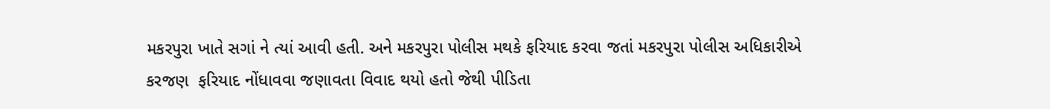મકરપુરા ખાતે સગાં ને ત્યાં આવી હતી. અને મકરપુરા પોલીસ મથકે ફરિયાદ કરવા જતાં મકરપુરા પોલીસ અધિકારીએ  કરજણ  ફરિયાદ નોંધાવવા જણાવતા વિવાદ થયો હતો જેથી પીડિતા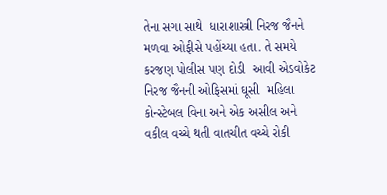તેના સગા સાથે  ધારાશાસ્ત્રી નિરજ જૈનને મળવા ઓફીસે પહોંચ્યા હતા. તે સમયે  કરજણ પોલીસ પણ દોડી  આવી એડવોકેટ નિરજ જૈનની ઓફિસમાં ઘૂસી  મહિલા કોન્સ્ટેબલ વિના અને એક અસીલ અને વકીલ વચ્ચે થતી વાતચીત વચ્ચે રોકી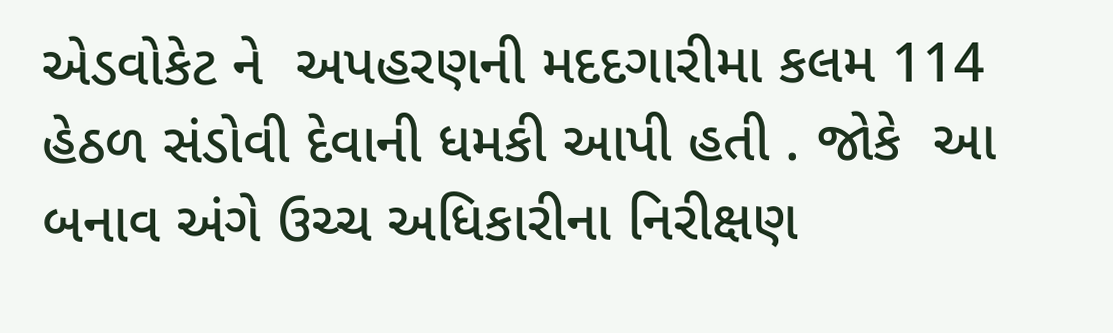એડવોકેટ ને  અપહરણની મદદગારીમા કલમ 114 હેઠળ સંડોવી દેવાની ધમકી આપી હતી . જોકે  આ બનાવ અંગે ઉચ્ચ અધિકારીના નિરીક્ષણ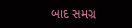બાદ સમગ્ર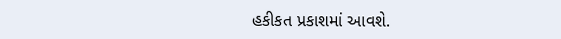હકીકત પ્રકાશમાં આવશે.